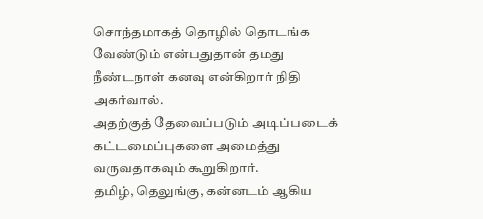சொந்தமாகத் தொழில் தொடங்க வேண்டும் என்பதுதான் தமது நீண்டநாள் கனவு என்கிறார் நிதி அகர்வால்.
அதற்குத் தேவைப்படும் அடிப்படைக் கட்டமைப்புகளை அமைத்து வருவதாகவும் கூறுகிறார்.
தமிழ், தெலுங்கு, கன்னடம் ஆகிய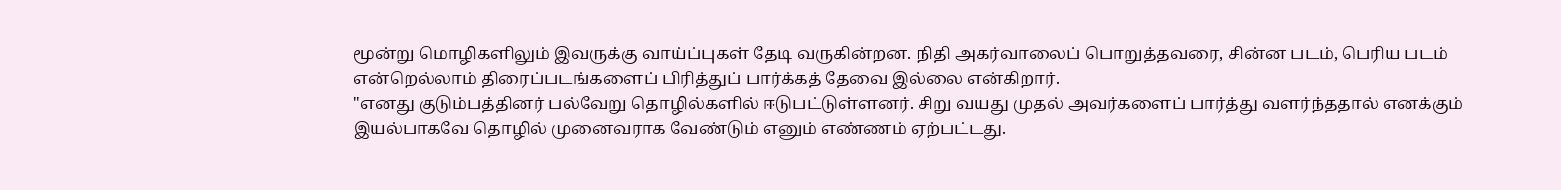மூன்று மொழிகளிலும் இவருக்கு வாய்ப்புகள் தேடி வருகின்றன. நிதி அகர்வாலைப் பொறுத்தவரை, சின்ன படம், பெரிய படம் என்றெல்லாம் திரைப்படங்களைப் பிரித்துப் பார்க்கத் தேவை இல்லை என்கிறார்.
"எனது குடும்பத்தினர் பல்வேறு தொழில்களில் ஈடுபட்டுள்ளனர். சிறு வயது முதல் அவர்களைப் பார்த்து வளர்ந்ததால் எனக்கும் இயல்பாகவே தொழில் முனைவராக வேண்டும் எனும் எண்ணம் ஏற்பட்டது.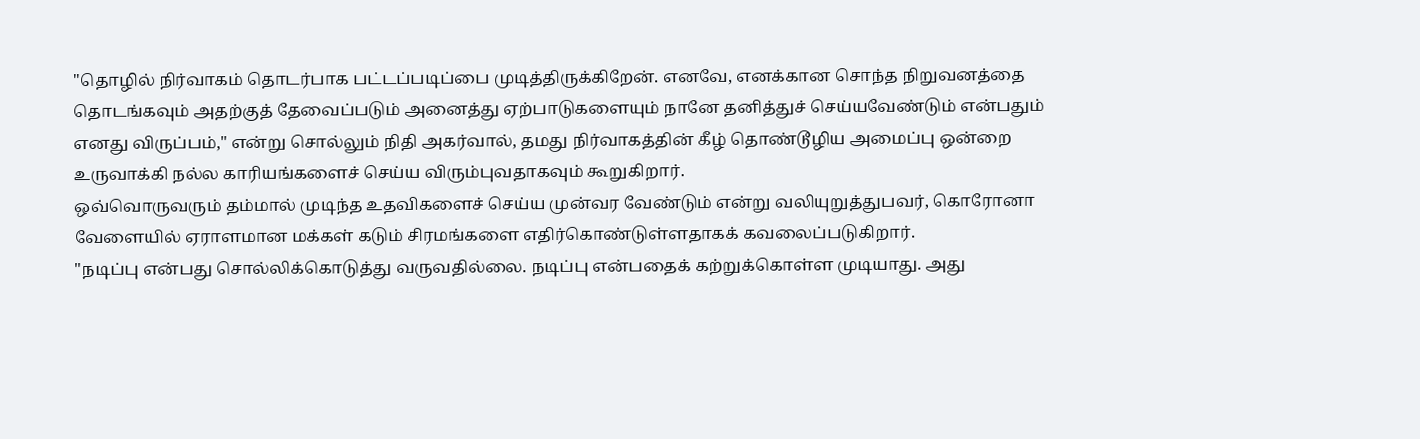"தொழில் நிர்வாகம் தொடர்பாக பட்டப்படிப்பை முடித்திருக்கிறேன். எனவே, எனக்கான சொந்த நிறுவனத்தை தொடங்கவும் அதற்குத் தேவைப்படும் அனைத்து ஏற்பாடுகளையும் நானே தனித்துச் செய்யவேண்டும் என்பதும் எனது விருப்பம்," என்று சொல்லும் நிதி அகர்வால், தமது நிர்வாகத்தின் கீழ் தொண்டூழிய அமைப்பு ஒன்றை உருவாக்கி நல்ல காரியங்களைச் செய்ய விரும்புவதாகவும் கூறுகிறார்.
ஒவ்வொருவரும் தம்மால் முடிந்த உதவிகளைச் செய்ய முன்வர வேண்டும் என்று வலியுறுத்துபவர், கொரோனா வேளையில் ஏராளமான மக்கள் கடும் சிரமங்களை எதிர்கொண்டுள்ளதாகக் கவலைப்படுகிறார்.
"நடிப்பு என்பது சொல்லிக்கொடுத்து வருவதில்லை. நடிப்பு என்பதைக் கற்றுக்கொள்ள முடியாது. அது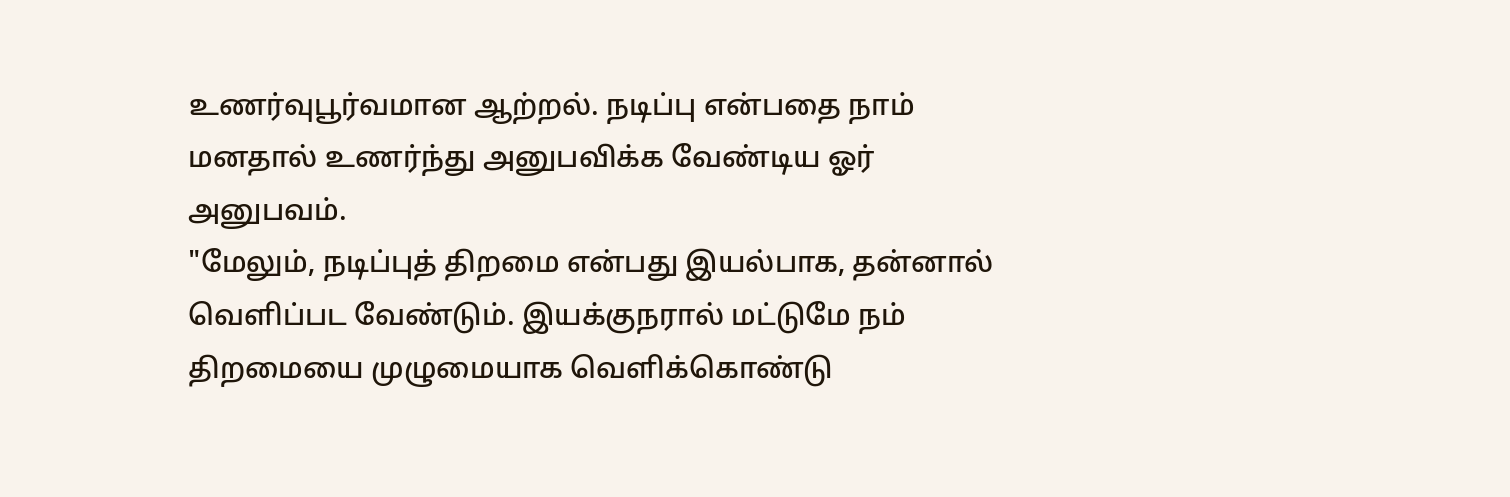உணர்வுபூர்வமான ஆற்றல். நடிப்பு என்பதை நாம் மனதால் உணர்ந்து அனுபவிக்க வேண்டிய ஓர் அனுபவம்.
"மேலும், நடிப்புத் திறமை என்பது இயல்பாக, தன்னால் வெளிப்பட வேண்டும். இயக்குநரால் மட்டுமே நம் திறமையை முழுமையாக வெளிக்கொண்டு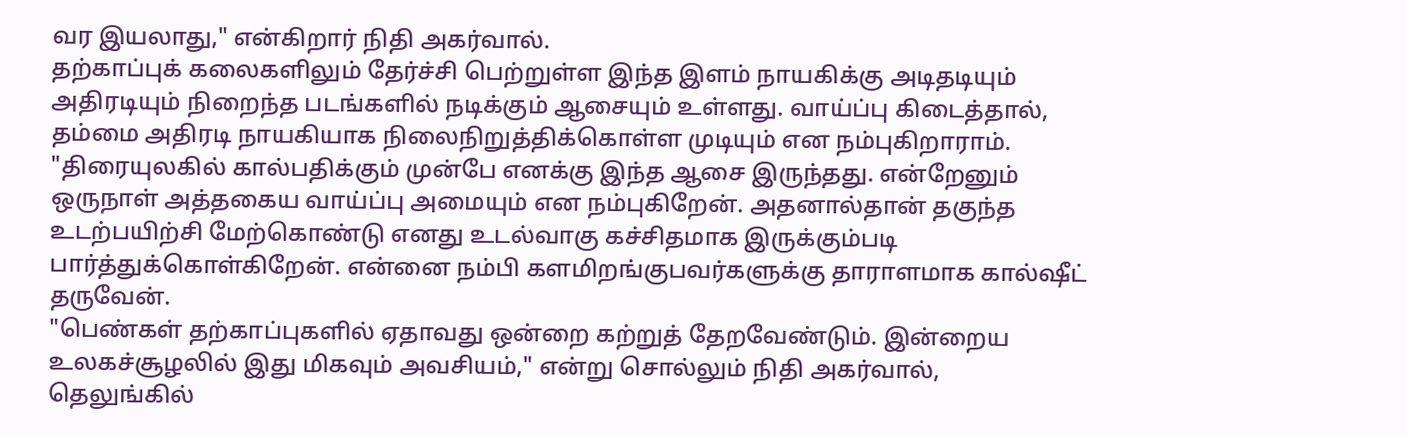வர இயலாது," என்கிறார் நிதி அகர்வால்.
தற்காப்புக் கலைகளிலும் தேர்ச்சி பெற்றுள்ள இந்த இளம் நாயகிக்கு அடிதடியும் அதிரடியும் நிறைந்த படங்களில் நடிக்கும் ஆசையும் உள்ளது. வாய்ப்பு கிடைத்தால், தம்மை அதிரடி நாயகியாக நிலைநிறுத்திக்கொள்ள முடியும் என நம்புகிறாராம்.
"திரையுலகில் கால்பதிக்கும் முன்பே எனக்கு இந்த ஆசை இருந்தது. என்றேனும் ஒருநாள் அத்தகைய வாய்ப்பு அமையும் என நம்புகிறேன். அதனால்தான் தகுந்த உடற்பயிற்சி மேற்கொண்டு எனது உடல்வாகு கச்சிதமாக இருக்கும்படி பார்த்துக்கொள்கிறேன். என்னை நம்பி களமிறங்குபவர்களுக்கு தாராளமாக கால்ஷீட் தருவேன்.
"பெண்கள் தற்காப்புகளில் ஏதாவது ஒன்றை கற்றுத் தேறவேண்டும். இன்றைய உலகச்சூழலில் இது மிகவும் அவசியம்," என்று சொல்லும் நிதி அகர்வால், தெலுங்கில்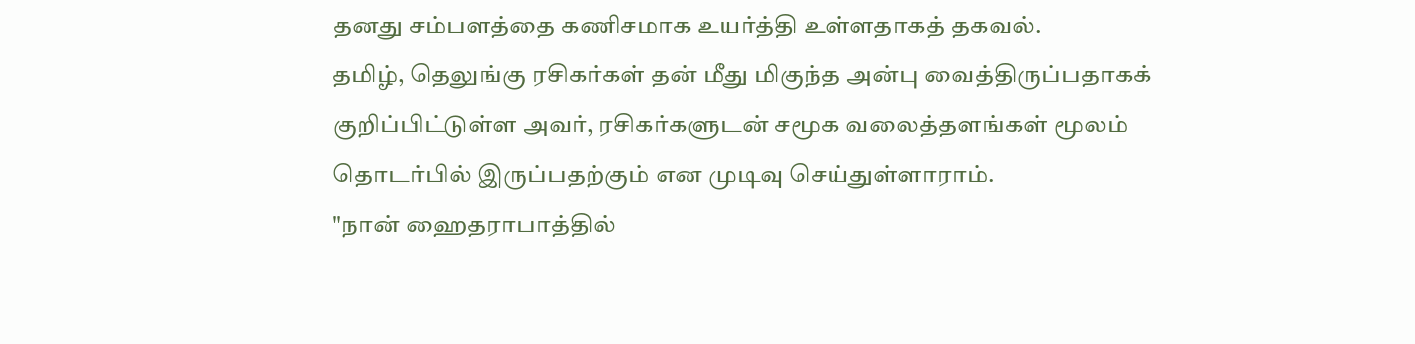தனது சம்பளத்தை கணிசமாக உயர்த்தி உள்ளதாகத் தகவல்.
தமிழ், தெலுங்கு ரசிகர்கள் தன் மீது மிகுந்த அன்பு வைத்திருப்பதாகக் குறிப்பிட்டுள்ள அவர், ரசிகர்களுடன் சமூக வலைத்தளங்கள் மூலம் தொடர்பில் இருப்பதற்கும் என முடிவு செய்துள்ளாராம்.
"நான் ஹைதராபாத்தில்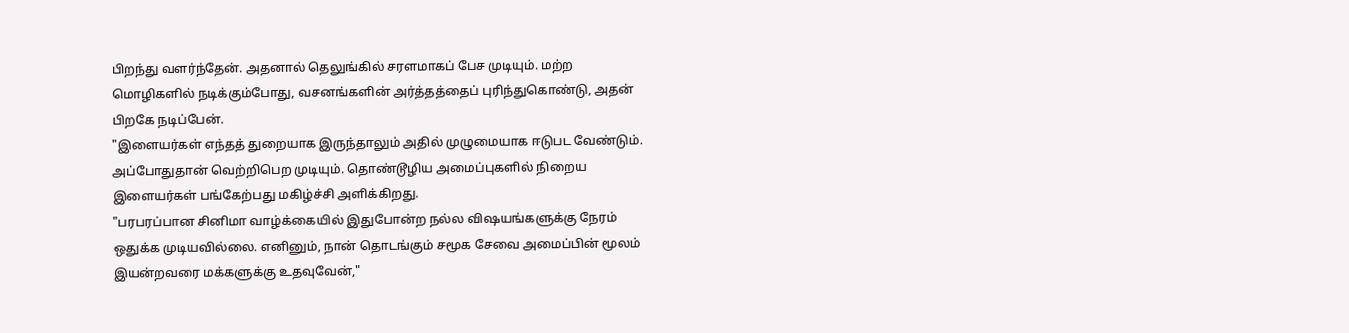பிறந்து வளர்ந்தேன். அதனால் தெலுங்கில் சரளமாகப் பேச முடியும். மற்ற மொழிகளில் நடிக்கும்போது, வசனங்களின் அர்த்தத்தைப் புரிந்துகொண்டு, அதன் பிறகே நடிப்பேன்.
"இளையர்கள் எந்தத் துறையாக இருந்தாலும் அதில் முழுமையாக ஈடுபட வேண்டும். அப்போதுதான் வெற்றிபெற முடியும். தொண்டூழிய அமைப்புகளில் நிறைய இளையர்கள் பங்கேற்பது மகிழ்ச்சி அளிக்கிறது.
"பரபரப்பான சினிமா வாழ்க்கையில் இதுபோன்ற நல்ல விஷயங்களுக்கு நேரம் ஒதுக்க முடியவில்லை. எனினும், நான் தொடங்கும் சமூக சேவை அமைப்பின் மூலம் இயன்றவரை மக்களுக்கு உதவுவேன்,"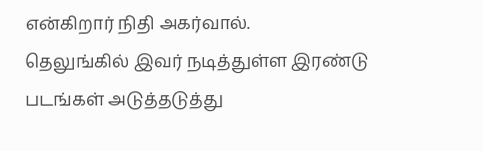என்கிறார் நிதி அகர்வால்.
தெலுங்கில் இவர் நடித்துள்ள இரண்டு படங்கள் அடுத்தடுத்து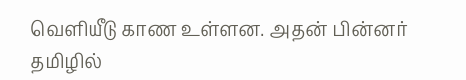வெளியீடு காண உள்ளன. அதன் பின்னர் தமிழில்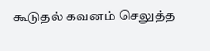கூடுதல் கவனம் செலுத்த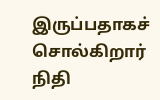இருப்பதாகச் சொல்கிறார் நிதி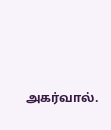அகர்வால்.